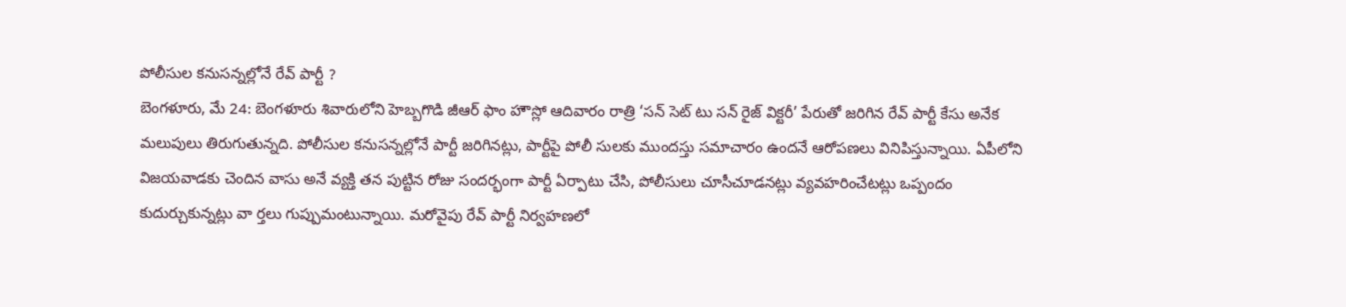పోలీసుల కనుసన్నల్లోనే రేవ్ పార్టీ ?
బెంగళూరు, మే 24: బెంగళూరు శివారులోని హెబ్బగొడి జీఆర్ ఫాం హౌస్లో ఆదివారం రాత్రి ‘సన్ సెట్ టు సన్ రైజ్ విక్టరీ’ పేరుతో జరిగిన రేవ్ పార్టీ కేసు అనేక మలుపులు తిరుగుతున్నది. పోలీసుల కనుసన్నల్లోనే పార్టీ జరిగినట్లు, పార్టీపై పోలీ సులకు ముందస్తు సమాచారం ఉందనే ఆరోపణలు వినిపిస్తున్నాయి. ఏపీలోని విజయవాడకు చెందిన వాసు అనే వ్యక్తి తన పుట్టిన రోజు సందర్భంగా పార్టీ ఏర్పాటు చేసి, పోలీసులు చూసీచూడనట్లు వ్యవహరించేటట్లు ఒప్పందం కుదుర్చుకున్నట్లు వా ర్తలు గుప్పుమంటున్నాయి. మరోవైపు రేవ్ పార్టీ నిర్వహణలో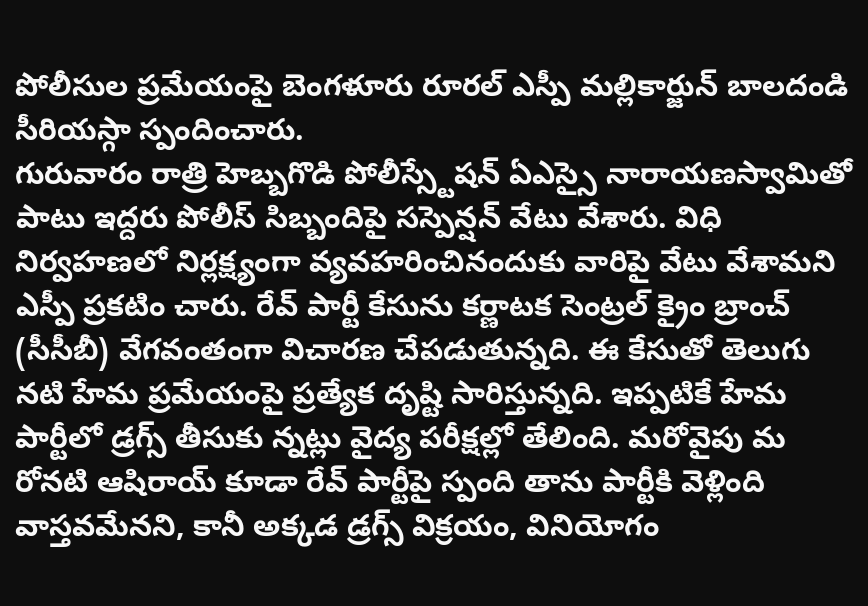పోలీసుల ప్రమేయంపై బెంగళూరు రూరల్ ఎస్పీ మల్లికార్జున్ బాలదండి సీరియస్గా స్పందించారు.
గురువారం రాత్రి హెబ్బగొడి పోలీస్స్టేషన్ ఏఎస్సై నారాయణస్వామితో పాటు ఇద్దరు పోలీస్ సిబ్బందిపై సస్పెన్షన్ వేటు వేశారు. విధి నిర్వహణలో నిర్లక్ష్యంగా వ్యవహరించినందుకు వారిపై వేటు వేశామని ఎస్పీ ప్రకటిం చారు. రేవ్ పార్టీ కేసును కర్ణాటక సెంట్రల్ క్రైం బ్రాంచ్ (సీసీబీ) వేగవంతంగా విచారణ చేపడుతున్నది. ఈ కేసుతో తెలుగు నటి హేమ ప్రమేయంపై ప్రత్యేక దృష్టి సారిస్తున్నది. ఇప్పటికే హేమ పార్టీలో డ్రగ్స్ తీసుకు న్నట్లు వైద్య పరీక్షల్లో తేలింది. మరోవైపు మ రోనటి ఆషిరాయ్ కూడా రేవ్ పార్టీపై స్పంది తాను పార్టీకి వెళ్లింది వాస్తవమేనని, కానీ అక్కడ డ్రగ్స్ విక్రయం, వినియోగం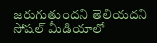జరుగుతుందని తెలియదని సోషల్ మీడియాలో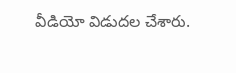వీడియో విడుదల చేశారు.